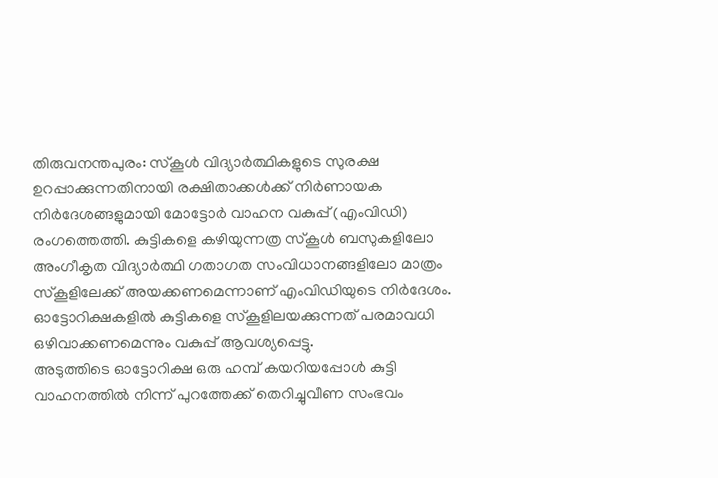തിരുവനന്തപുരം: സ്കൂൾ വിദ്യാർത്ഥികളുടെ സുരക്ഷ ഉറപ്പാക്കുന്നതിനായി രക്ഷിതാക്കൾക്ക് നിർണായക നിർദേശങ്ങളുമായി മോട്ടോർ വാഹന വകുപ്പ് (എംവിഡി) രംഗത്തെത്തി. കുട്ടികളെ കഴിയുന്നത്ര സ്കൂൾ ബസുകളിലോ അംഗീകൃത വിദ്യാർത്ഥി ഗതാഗത സംവിധാനങ്ങളിലോ മാത്രം സ്കൂളിലേക്ക് അയക്കണമെന്നാണ് എംവിഡിയുടെ നിർദേശം. ഓട്ടോറിക്ഷകളിൽ കുട്ടികളെ സ്കൂളിലയക്കുന്നത് പരമാവധി ഒഴിവാക്കണമെന്നും വകുപ്പ് ആവശ്യപ്പെട്ടു.
അടുത്തിടെ ഓട്ടോറിക്ഷ ഒരു ഹമ്പ് കയറിയപ്പോൾ കുട്ടി വാഹനത്തിൽ നിന്ന് പുറത്തേക്ക് തെറിച്ചുവീണ സംഭവം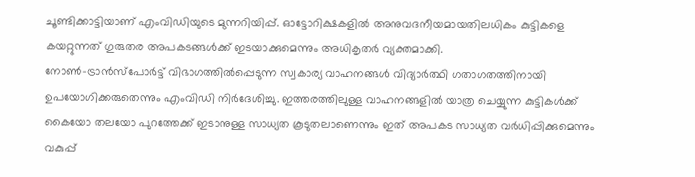ചൂണ്ടിക്കാട്ടിയാണ് എംവിഡിയുടെ മുന്നറിയിപ്പ്. ഓട്ടോറിക്ഷകളിൽ അനുവദനീയമായതിലധികം കുട്ടികളെ കയറ്റുന്നത് ഗുരുതര അപകടങ്ങൾക്ക് ഇടയാക്കുമെന്നും അധികൃതർ വ്യക്തമാക്കി.
നോൺ-ട്രാൻസ്പോർട്ട് വിഭാഗത്തിൽപ്പെടുന്ന സ്വകാര്യ വാഹനങ്ങൾ വിദ്യാർത്ഥി ഗതാഗതത്തിനായി ഉപയോഗിക്കരുതെന്നും എംവിഡി നിർദേശിച്ചു. ഇത്തരത്തിലുള്ള വാഹനങ്ങളിൽ യാത്ര ചെയ്യുന്ന കുട്ടികൾക്ക് കൈയോ തലയോ പുറത്തേക്ക് ഇടാനുള്ള സാധ്യത കൂടുതലാണെന്നും ഇത് അപകട സാധ്യത വർധിപ്പിക്കുമെന്നും വകുപ്പ്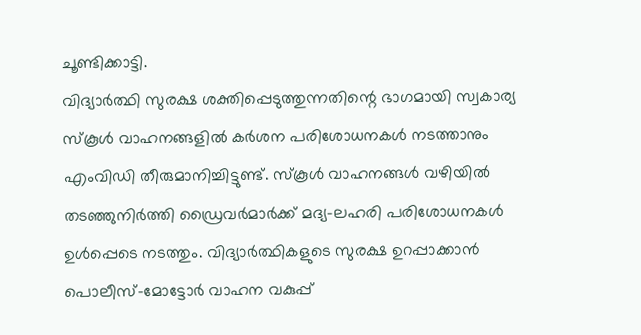ചൂണ്ടിക്കാട്ടി.
വിദ്യാർത്ഥി സുരക്ഷ ശക്തിപ്പെടുത്തുന്നതിന്റെ ഭാഗമായി സ്വകാര്യ സ്കൂൾ വാഹനങ്ങളിൽ കർശന പരിശോധനകൾ നടത്താനും എംവിഡി തീരുമാനിച്ചിട്ടുണ്ട്. സ്കൂൾ വാഹനങ്ങൾ വഴിയിൽ തടഞ്ഞുനിർത്തി ഡ്രൈവർമാർക്ക് മദ്യ-ലഹരി പരിശോധനകൾ ഉൾപ്പെടെ നടത്തും. വിദ്യാർത്ഥികളുടെ സുരക്ഷ ഉറപ്പാക്കാൻ പൊലീസ്-മോട്ടോർ വാഹന വകുപ്പ്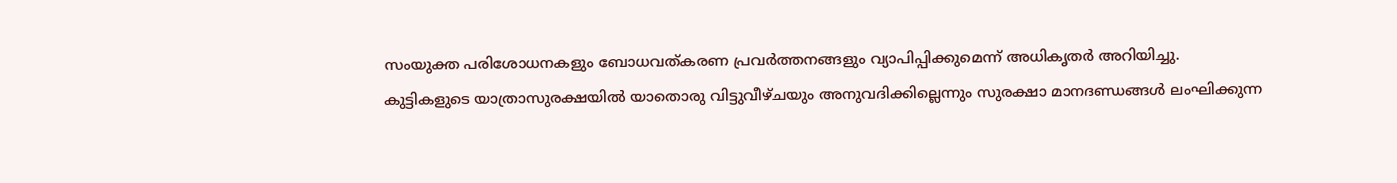സംയുക്ത പരിശോധനകളും ബോധവത്കരണ പ്രവർത്തനങ്ങളും വ്യാപിപ്പിക്കുമെന്ന് അധികൃതർ അറിയിച്ചു.
കുട്ടികളുടെ യാത്രാസുരക്ഷയിൽ യാതൊരു വിട്ടുവീഴ്ചയും അനുവദിക്കില്ലെന്നും സുരക്ഷാ മാനദണ്ഡങ്ങൾ ലംഘിക്കുന്ന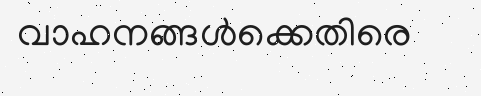വാഹനങ്ങൾക്കെതിരെ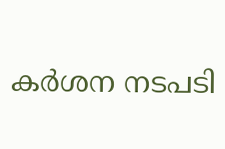കർശന നടപടി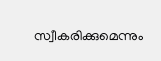സ്വീകരിക്കുമെന്നും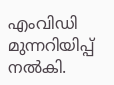എംവിഡി മുന്നറിയിപ്പ് നൽകി.